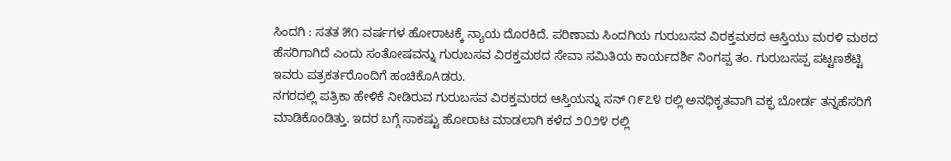ಸಿಂದಗಿ : ಸತತ ೫೧ ವರ್ಷಗಳ ಹೋರಾಟಕ್ಕೆ ನ್ಯಾಯ ದೊರಕಿದೆ. ಪರಿಣಾಮ ಸಿಂದಗಿಯ ಗುರುಬಸವ ವಿರಕ್ತಮಠದ ಆಸ್ತಿಯು ಮರಳಿ ಮಠದ ಹೆಸರಿಗಾಗಿದೆ ಎಂದು ಸಂತೋಷವನ್ನು ಗುರುಬಸವ ವಿರಕ್ತಮಠದ ಸೇವಾ ಸಮಿತಿಯ ಕಾರ್ಯದರ್ಶಿ ನಿಂಗಪ್ಪ ತಂ. ಗುರುಬಸಪ್ಪ ಪಟ್ಟಣಶೆಟ್ಟಿ ಇವರು ಪತ್ರಕರ್ತರೊಂದಿಗೆ ಹಂಚಿಕೊAಡರು.
ನಗರದಲ್ಲಿ ಪತ್ರಿಕಾ ಹೇಳಿಕೆ ನೀಡಿರುವ ಗುರುಬಸವ ವಿರಕ್ತಮಠದ ಆಸ್ತಿಯನ್ನು ಸನ್ ೧೯೭೪ ರಲ್ಲಿ ಅನಧಿಕೃತವಾಗಿ ವಕ್ಫ ಬೋರ್ಡ ತನ್ನಹೆಸರಿಗೆ ಮಾಡಿಕೊಂಡಿತ್ತು. ಇದರ ಬಗ್ಗೆ ಸಾಕಷ್ಟು ಹೋರಾಟ ಮಾಡಲಾಗಿ ಕಳೆದ ೨೦೨೪ ರಲ್ಲಿ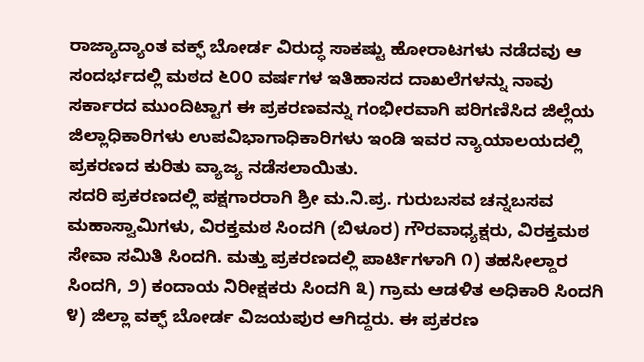ರಾಜ್ಯಾದ್ಯಾಂತ ವಕ್ಫ್ ಬೋರ್ಡ ವಿರುದ್ಧ ಸಾಕಷ್ಟು ಹೋರಾಟಗಳು ನಡೆದವು ಆ ಸಂದರ್ಭದಲ್ಲಿ ಮಠದ ೬೦೦ ವರ್ಷಗಳ ಇತಿಹಾಸದ ದಾಖಲೆಗಳನ್ನು ನಾವು ಸರ್ಕಾರದ ಮುಂದಿಟ್ಟಾಗ ಈ ಪ್ರಕರಣವನ್ನು ಗಂಭೀರವಾಗಿ ಪರಿಗಣಿಸಿದ ಜಿಲ್ಲೆಯ ಜಿಲ್ಲಾಧಿಕಾರಿಗಳು ಉಪವಿಭಾಗಾಧಿಕಾರಿಗಳು ಇಂಡಿ ಇವರ ನ್ಯಾಯಾಲಯದಲ್ಲಿ ಪ್ರಕರಣದ ಕುರಿತು ವ್ಯಾಜ್ಯ ನಡೆಸಲಾಯಿತು.
ಸದರಿ ಪ್ರಕರಣದಲ್ಲಿ ಪಕ್ಷಗಾರರಾಗಿ ಶ್ರೀ ಮ.ನಿ.ಪ್ರ. ಗುರುಬಸವ ಚನ್ನಬಸವ ಮಹಾಸ್ವಾಮಿಗಳು, ವಿರಕ್ತಮಠ ಸಿಂದಗಿ (ಬಿಳೂರ) ಗೌರವಾಧ್ಯಕ್ಷರು, ವಿರಕ್ತಮಠ ಸೇವಾ ಸಮಿತಿ ಸಿಂದಗಿ. ಮತ್ತು ಪ್ರಕರಣದಲ್ಲಿ ಪಾರ್ಟಿಗಳಾಗಿ ೧) ತಹಸೀಲ್ದಾರ ಸಿಂದಗಿ, ೨) ಕಂದಾಯ ನಿರೀಕ್ಷಕರು ಸಿಂದಗಿ ೩) ಗ್ರಾಮ ಆಡಳಿತ ಅಧಿಕಾರಿ ಸಿಂದಗಿ ೪) ಜಿಲ್ಲಾ ವಕ್ಫ್ ಬೋರ್ಡ ವಿಜಯಪುರ ಆಗಿದ್ದರು. ಈ ಪ್ರಕರಣ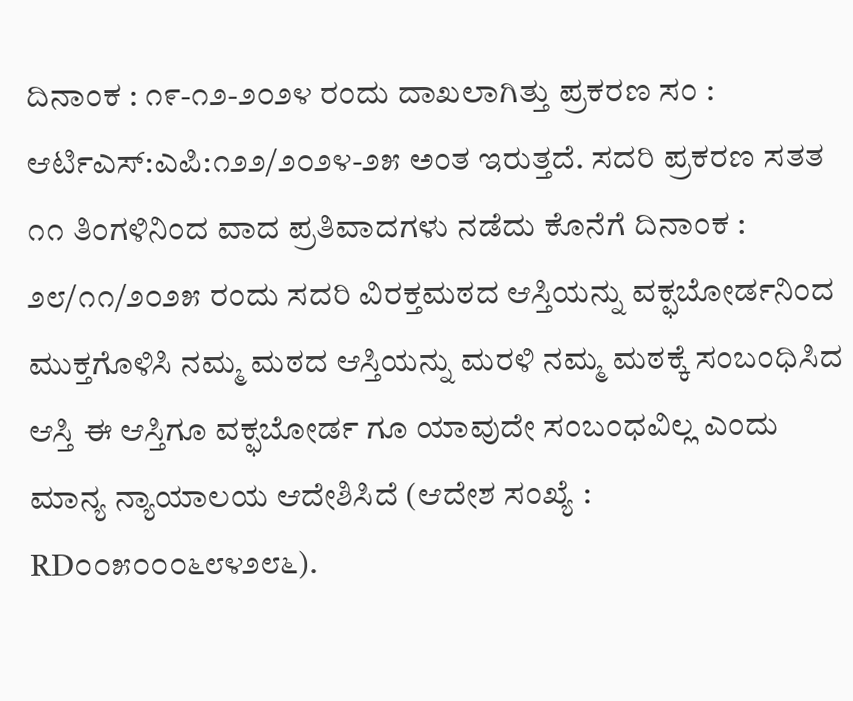ದಿನಾಂಕ : ೧೯-೧೨-೨೦೨೪ ರಂದು ದಾಖಲಾಗಿತ್ತು ಪ್ರಕರಣ ಸಂ : ಆರ್ಟಿಎಸ್:ಎಪಿ:೧೨೨/೨೦೨೪-೨೫ ಅಂತ ಇರುತ್ತದೆ. ಸದರಿ ಪ್ರಕರಣ ಸತತ ೧೧ ತಿಂಗಳಿನಿಂದ ವಾದ ಪ್ರತಿವಾದಗಳು ನಡೆದು ಕೊನೆಗೆ ದಿನಾಂಕ : ೨೮/೧೧/೨೦೨೫ ರಂದು ಸದರಿ ವಿರಕ್ತಮಠದ ಆಸ್ತಿಯನ್ನು ವಕ್ಫಬೋರ್ಡನಿಂದ ಮುಕ್ತಗೊಳಿಸಿ ನಮ್ಮ ಮಠದ ಆಸ್ತಿಯನ್ನು ಮರಳಿ ನಮ್ಮ ಮಠಕ್ಕೆ ಸಂಬಂಧಿಸಿದ ಆಸ್ತಿ ಈ ಆಸ್ತಿಗೂ ವಕ್ಫಬೋರ್ಡ ಗೂ ಯಾವುದೇ ಸಂಬಂಧವಿಲ್ಲ ಎಂದು ಮಾನ್ಯ ನ್ಯಾಯಾಲಯ ಆದೇಶಿಸಿದೆ (ಆದೇಶ ಸಂಖ್ಯೆ : RD೦೦೫೦೦೦೬೮೪೨೮೬).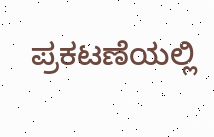ಪ್ರಕಟಣೆಯಲ್ಲಿ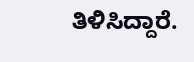ತಿಳಿಸಿದ್ದಾರೆ.